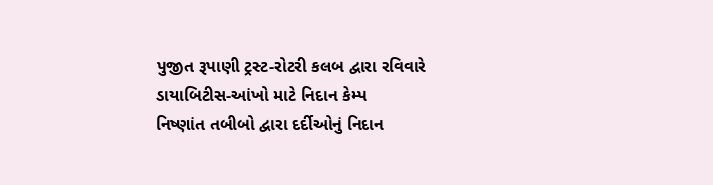પુજીત રૂપાણી ટ્રસ્ટ-રોટરી કલબ દ્વારા રવિવારે ડાયાબિટીસ-આંખો માટે નિદાન કેમ્પ
નિષ્ણાંત તબીબો દ્વારા દર્દીઓનું નિદાન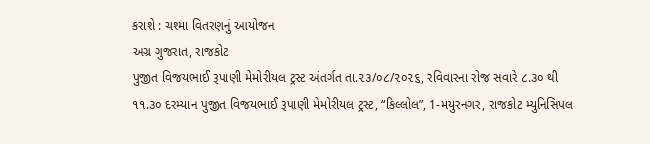કરાશે : ચશ્મા વિતરણનું આયોજન
અગ્ર ગુજરાત, રાજકોટ
પુજીત વિજયભાઈ રૂપાણી મેમોરીયલ ટ્રસ્ટ અંતર્ગત તા.૨૩/૦૮/૨૦૨૬, રવિવારના રોજ સવારે ૮.૩૦ થી ૧૧.૩૦ દરમ્યાન પુજીત વિજયભાઈ રૂપાણી મેમોરીયલ ટ્રસ્ટ, “કિલ્લોલ”, 1-મયુરનગર, રાજકોટ મ્યુનિસિપલ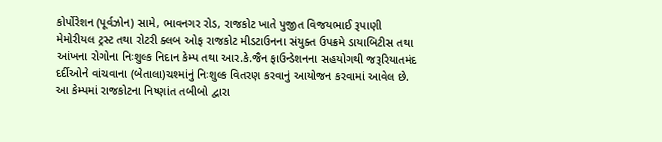કોર્પોરેશન (પૂર્વઝોન) સામે, ભાવનગર રોડ, રાજકોટ ખાતે પુજીત વિજયભાઈ રૂપાણી મેમોરીયલ ટ્રસ્ટ તથા રોટરી ક્લબ ઓફ રાજકોટ મીડટાઉનના સંયુક્ત ઉપક્રમે ડાયાબિટીસ તથા આંખના રોગોના નિઃશુલ્ક નિદાન કેમ્પ તથા આર.કે.જૈન ફાઉન્ડેશનના સહયોગથી જરૂરિયાતમંદ દર્દીઓને વાંચવાના (બેતાલા)ચશ્માંનું નિઃશુલ્ક વિતરણ કરવાનું આયોજન કરવામાં આવેલ છે.
આ કેમ્પમાં રાજકોટના નિષ્ણાંત તબીબો દ્વારા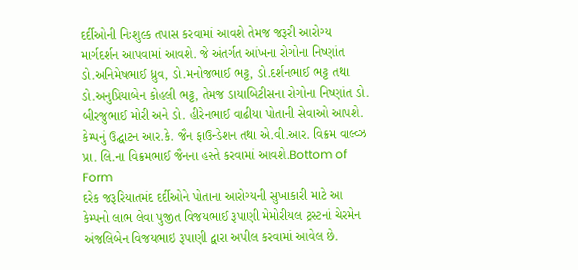દર્દીઓની નિઃશુલ્ક તપાસ કરવામાં આવશે તેમજ જરૂરી આરોગ્ય માર્ગદર્શન આપવામાં આવશે. જે અંતર્ગત આંખના રોગોના નિષ્ણાંત ડો.અનિમેષભાઈ ધ્રુવ, ડો.મનોજભાઈ ભટ્ટ, ડો.દર્શનભાઈ ભટ્ટ તથા ડો.અનુપ્રિયાબેન કોહલી ભટ્ટ, તેમજ ડાયાબિટીસના રોગોના નિષ્ણાંત ડો. બીરજુભાઈ મોરી અને ડો. હીરેનભાઈ વાઢીયા પોતાની સેવાઓ આપશે.
કેમ્પનું ઉદ્ઘાટન આર.કે. જૈન ફાઉન્ડેશન તથા એ.વી.આર. વિક્રમ વાલ્વ્ઝ પ્રા. લિ.ના વિક્રમભાઈ જૈનના હસ્તે કરવામાં આવશે.Bottom of Form
દરેક જરૂરિયાતમંદ દર્દીઓને પોતાના આરોગ્યની સુખાકારી માટે આ કેમ્પનો લાભ લેવા પુજીત વિજયભાઈ રૂપાણી મેમોરીયલ ટ્રસ્ટનાં ચેરમેન અંજલિબેન વિજયભાઇ રૂપાણી દ્વારા અપીલ કરવામાં આવેલ છે.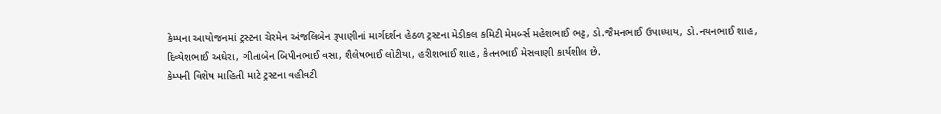કેમ્પના આયોજનમાં ટ્રસ્ટના ચેરમેન અંજલિબેન રૂપાણીનાં માર્ગદર્શન હેઠળ ટ્રસ્ટના મેડીકલ કમિટી મેમર્બ્સ મહેશભાઈ ભટ્ટ, ડો.જૈમનભાઈ ઉપાધ્યાય, ડો.નયનભાઈ શાહ, દિવ્યેશભાઈ અઘેરા, ગીતાબેન બિપીનભાઈ વસા, શૈલેષભાઈ લોટીયા, હરીશભાઈ શાહ, કેતનભાઈ મેસવાણી કાર્યશીલ છે.
કેમ્પની વિશેષ માહિતી માટે ટ્રસ્ટના વહીવટી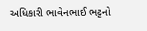અધિકારી ભાવેનભાઈ ભટ્ટનો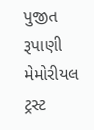પુજીત રૂપાણી મેમોરીયલ ટ્રસ્ટ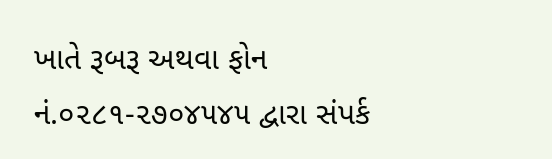ખાતે રૂબરૂ અથવા ફોન નં.૦૨૮૧-૨૭૦૪૫૪૫ દ્વારા સંપર્ક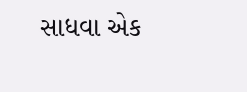સાધવા એક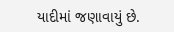યાદીમાં જણાવાયું છે.